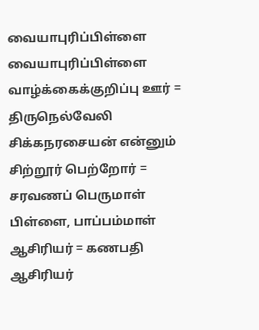வையாபுரிப்பிள்ளை
வையாபுரிப்பிள்ளை வாழ்க்கைக்குறிப்பு ஊர் = திருநெல்வேலி சிக்கநரசையன் என்னும் சிற்றூர் பெற்றோர் = சரவணப் பெருமாள் பிள்ளை, பாப்பம்மாள் ஆசிரியர் = கணபதி ஆசிரியர்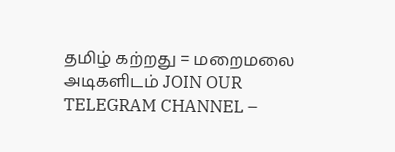தமிழ் கற்றது = மறைமலை அடிகளிடம் JOIN OUR TELEGRAM CHANNEL –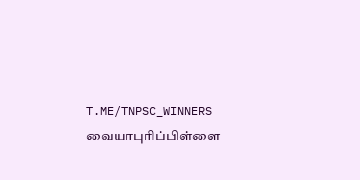T.ME/TNPSC_WINNERS வையாபுரிப்பிள்ளை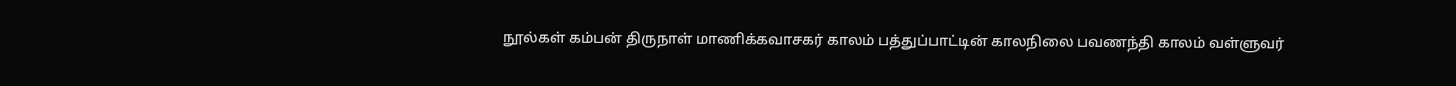நூல்கள் கம்பன் திருநாள் மாணிக்கவாசகர் காலம் பத்துப்பாட்டின் காலநிலை பவணந்தி காலம் வள்ளுவர்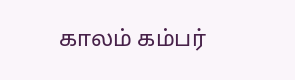காலம் கம்பர்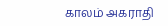காலம் அகராதி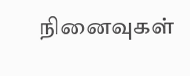நினைவுகள்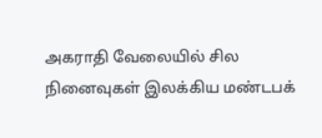அகராதி வேலையில் சில நினைவுகள் இலக்கிய மண்டபக்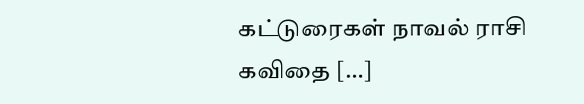கட்டுரைகள் நாவல் ராசி கவிதை […]